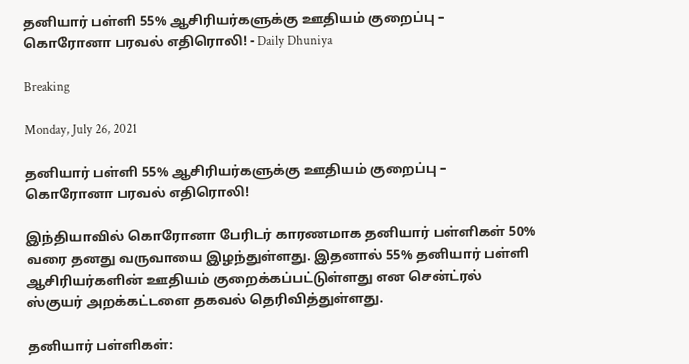தனியார் பள்ளி 55% ஆசிரியர்களுக்கு ஊதியம் குறைப்பு – கொரோனா பரவல் எதிரொலி! - Daily Dhuniya

Breaking

Monday, July 26, 2021

தனியார் பள்ளி 55% ஆசிரியர்களுக்கு ஊதியம் குறைப்பு – கொரோனா பரவல் எதிரொலி!

இந்தியாவில் கொரோனா பேரிடர் காரணமாக தனியார் பள்ளிகள் 50% வரை தனது வருவாயை இழந்துள்ளது. இதனால் 55% தனியார் பள்ளி ஆசிரியர்களின் ஊதியம் குறைக்கப்பட்டுள்ளது என சென்ட்ரல் ஸ்குயர் அறக்கட்டளை தகவல் தெரிவித்துள்ளது.

தனியார் பள்ளிகள்: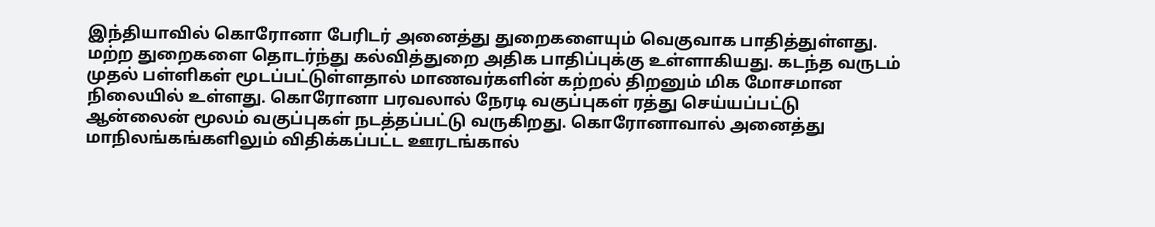இந்தியாவில் கொரோனா பேரிடர் அனைத்து துறைகளையும் வெகுவாக பாதித்துள்ளது. மற்ற துறைகளை தொடர்ந்து கல்வித்துறை அதிக பாதிப்புக்கு உள்ளாகியது. கடந்த வருடம் முதல் பள்ளிகள் மூடப்பட்டுள்ளதால் மாணவர்களின் கற்றல் திறனும் மிக மோசமான நிலையில் உள்ளது. கொரோனா பரவலால் நேரடி வகுப்புகள் ரத்து செய்யப்பட்டு ஆன்லைன் மூலம் வகுப்புகள் நடத்தப்பட்டு வருகிறது. கொரோனாவால் அனைத்து மாநிலங்கங்களிலும் விதிக்கப்பட்ட ஊரடங்கால்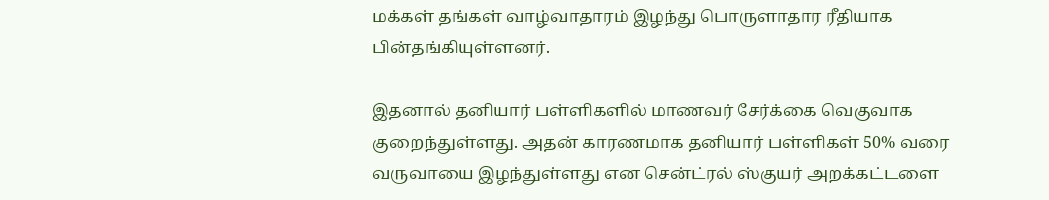மக்கள் தங்கள் வாழ்வாதாரம் இழந்து பொருளாதார ரீதியாக பின்தங்கியுள்ளனர்.

இதனால் தனியார் பள்ளிகளில் மாணவர் சேர்க்கை வெகுவாக குறைந்துள்ளது. அதன் காரணமாக தனியார் பள்ளிகள் 50% வரை வருவாயை இழந்துள்ளது என சென்ட்ரல் ஸ்குயர் அறக்கட்டளை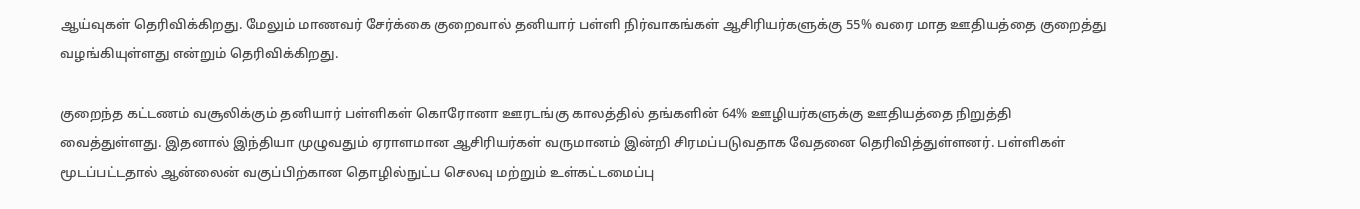ஆய்வுகள் தெரிவிக்கிறது. மேலும் மாணவர் சேர்க்கை குறைவால் தனியார் பள்ளி நிர்வாகங்கள் ஆசிரியர்களுக்கு 55% வரை மாத ஊதியத்தை குறைத்து வழங்கியுள்ளது என்றும் தெரிவிக்கிறது.

குறைந்த கட்டணம் வசூலிக்கும் தனியார் பள்ளிகள் கொரோனா ஊரடங்கு காலத்தில் தங்களின் 64% ஊழியர்களுக்கு ஊதியத்தை நிறுத்தி வைத்துள்ளது. இதனால் இந்தியா முழுவதும் ஏராளமான ஆசிரியர்கள் வருமானம் இன்றி சிரமப்படுவதாக வேதனை தெரிவித்துள்ளனர். பள்ளிகள் மூடப்பட்டதால் ஆன்லைன் வகுப்பிற்கான தொழில்நுட்ப செலவு மற்றும் உள்கட்டமைப்பு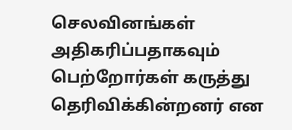செலவினங்கள் அதிகரிப்பதாகவும் பெற்றோர்கள் கருத்து தெரிவிக்கின்றனர் என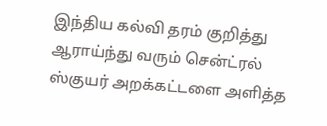இந்திய கல்வி தரம் குறித்து ஆராய்ந்து வரும் சென்ட்ரல் ஸ்குயர் அறக்கட்டளை அளித்த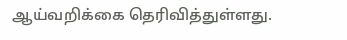ஆய்வறிக்கை தெரிவித்துள்ளது.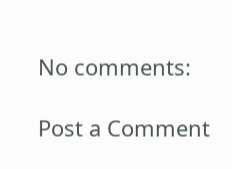No comments:

Post a Comment